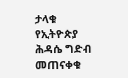ታላቁ የኢትዮጵያ ሕዳሴ ግድብ መጠናቀቁ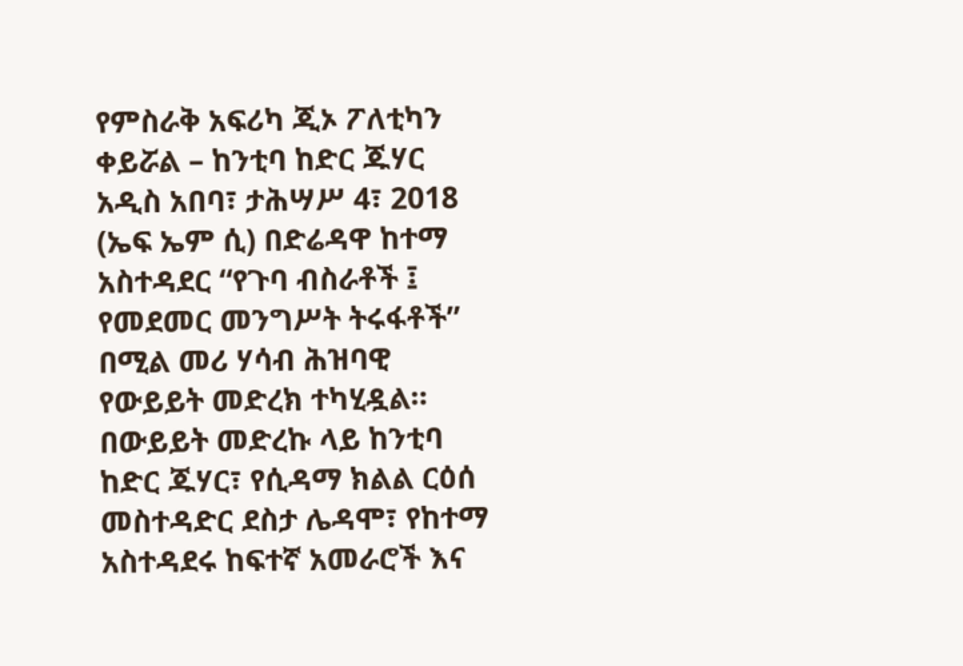የምስራቅ አፍሪካ ጂኦ ፖለቲካን ቀይሯል – ከንቲባ ከድር ጁሃር
አዲስ አበባ፣ ታሕሣሥ 4፣ 2018 (ኤፍ ኤም ሲ) በድሬዳዋ ከተማ አስተዳደር “የጉባ ብስራቶች ፤ የመደመር መንግሥት ትሩፋቶች” በሚል መሪ ሃሳብ ሕዝባዊ የውይይት መድረክ ተካሂዷል።
በውይይት መድረኩ ላይ ከንቲባ ከድር ጁሃር፣ የሲዳማ ክልል ርዕሰ መስተዳድር ደስታ ሌዳሞ፣ የከተማ አስተዳደሩ ከፍተኛ አመራሮች እና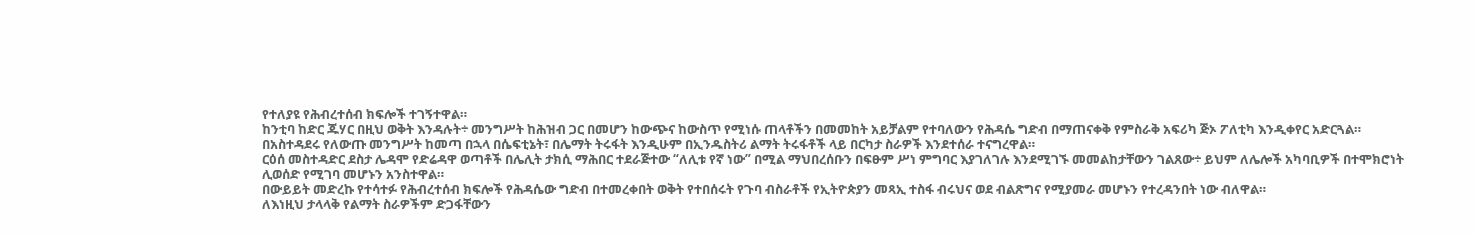የተለያዩ የሕብረተሰብ ክፍሎች ተገኝተዋል።
ከንቲባ ከድር ጁሃር በዚህ ወቅት እንዳሉት÷ መንግሥት ከሕዝብ ጋር በመሆን ከውጭና ከውስጥ የሚነሱ ጠላቶችን በመመከት አይቻልም የተባለውን የሕዳሴ ግድብ በማጠናቀቅ የምስራቅ አፍሪካ ጅኦ ፖለቲካ እንዲቀየር አድርጓል።
በአስተዳደሩ የለውጡ መንግሥት ከመጣ በኋላ በሴፍቲኔት፣ በሌማት ትሩፋት እንዲሁም በኢንዱስትሪ ልማት ትሩፋቶች ላይ በርካታ ስራዎች እንደተሰራ ተናግረዋል።
ርዕሰ መስተዳድር ደስታ ሌዳሞ የድሬዳዋ ወጣቶች በሌሊት ታክሲ ማሕበር ተደራጅተው “ለሊቱ የኛ ነው” በሚል ማህበረሰቡን በፍፁም ሥነ ምግባር እያገለገሉ እንደሚገኙ መመልከታቸውን ገልጸው÷ ይህም ለሌሎች አካባቢዎች በተሞክሮነት ሊወሰድ የሚገባ መሆኑን አንስተዋል።
በውይይት መድረኩ የተሳተፉ የሕብረተሰብ ክፍሎች የሕዳሴው ግድብ በተመረቀበት ወቅት የተበሰሩት የጉባ ብስራቶች የኢትዮጵያን መጻኢ ተስፋ ብሩህና ወደ ብልጽግና የሚያመራ መሆኑን የተረዳንበት ነው ብለዋል።
ለእነዚህ ታላላቅ የልማት ስራዎችም ድጋፋቸውን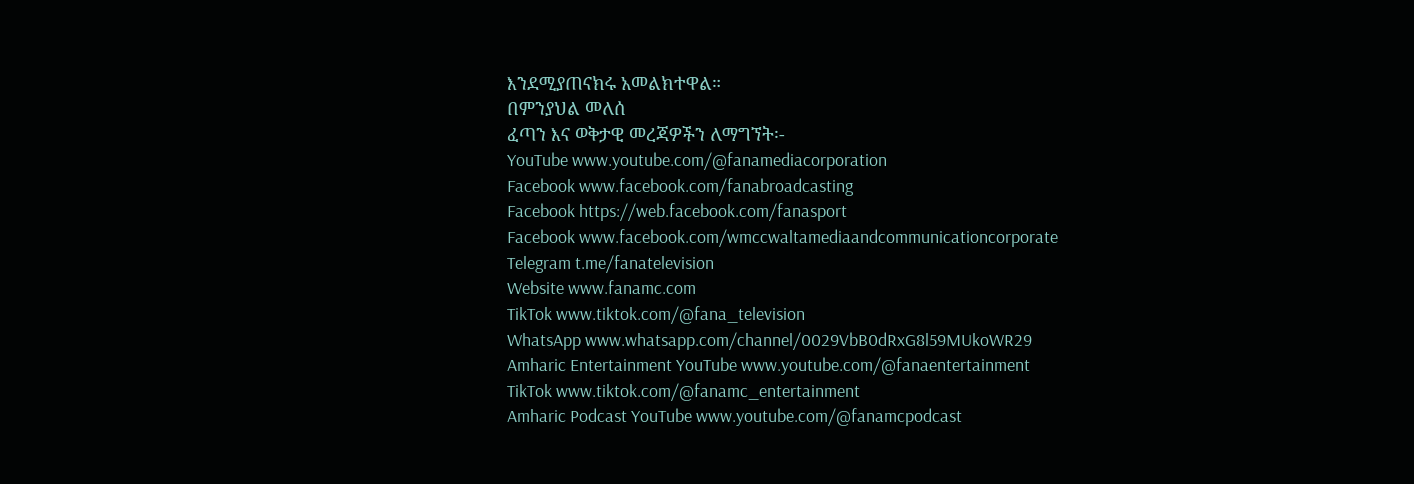እንደሚያጠናክሩ አመልክተዋል።
በምንያህል መለሰ
ፈጣን እና ወቅታዊ መረጃዎችን ለማግኘት፡-
YouTube www.youtube.com/@fanamediacorporation
Facebook www.facebook.com/fanabroadcasting
Facebook https://web.facebook.com/fanasport
Facebook www.facebook.com/wmccwaltamediaandcommunicationcorporate
Telegram t.me/fanatelevision
Website www.fanamc.com
TikTok www.tiktok.com/@fana_television
WhatsApp www.whatsapp.com/channel/0029VbB0dRxG8l59MUkoWR29
Amharic Entertainment YouTube www.youtube.com/@fanaentertainment
TikTok www.tiktok.com/@fanamc_entertainment
Amharic Podcast YouTube www.youtube.com/@fanamcpodcast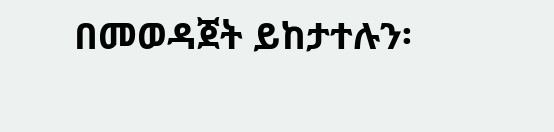በመወዳጀት ይከታተሉን፡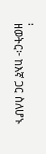፡
ዘወትር፦ ከእኛ ጋር ስለሆኑ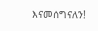እናመሰግናለን!